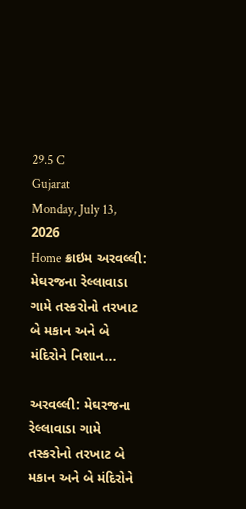29.5 C
Gujarat
Monday, July 13, 2026
Home ક્રાઇમ અરવલ્લી: મેઘરજના રેલ્લાવાડા ગામે તસ્કરોનો તરખાટ બે મકાન અને બે મંદિરોને નિશાન...

અરવલ્લી: મેઘરજના રેલ્લાવાડા ગામે તસ્કરોનો તરખાટ બે મકાન અને બે મંદિરોને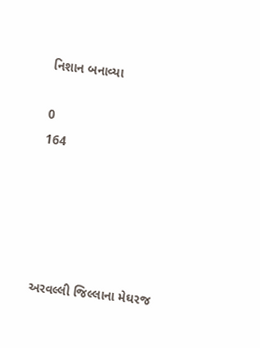નિશાન બનાવ્યા

0
164





અરવલ્લી જિલ્લાના મેઘરજ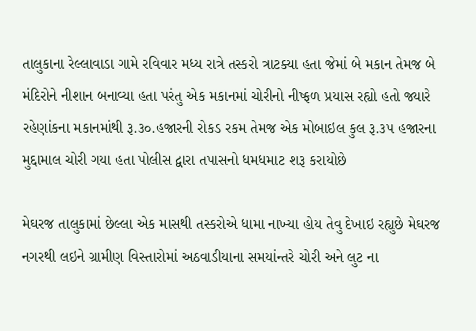તાલુકાના રેલ્લાવાડા ગામે રવિવાર મધ્ય રાત્રે તસ્કરો ત્રાટક્યા હતા જેમાં બે મકાન તેમજ બે મંદિરોને નીશાન બનાવ્યા હતા પરંતુ એક મકાનમાં ચોરીનો નીષ્ફળ પ્રયાસ રહ્યો હતો જ્યારે રહેણાંકના મકાનમાંથી રૂ.૩૦.હજારની રોકડ રકમ તેમજ એક મોબાઇલ કુલ રૂ.૩૫ હજારના મુદ્દામાલ ચોરી ગયા હતા પોલીસ દ્વારા તપાસનો ધમધમાટ શરૂ કરાયોછે

મેઘરજ તાલુકામાં છેલ્લા એક માસથી તસ્કરોએ ધામા નાખ્યા હોય તેવુ દેખાઇ રહ્યુછે મેઘરજ નગરથી લઇને ગ્રામીણ વિસ્તારોમાં અઠવાડીયાના સમયાંન્તરે ચોરી અને લુટ ના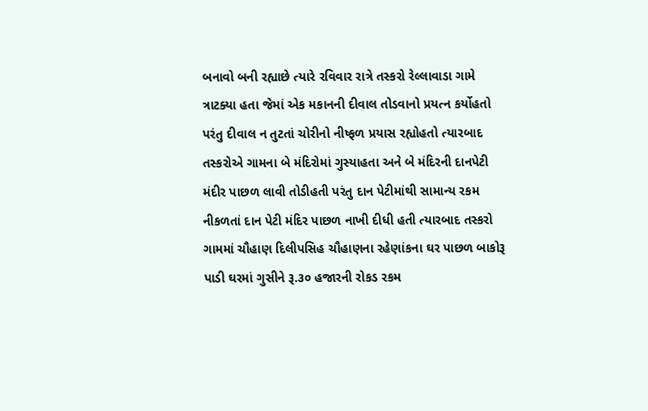બનાવો બની રહ્યાછે ત્યારે રવિવાર રાત્રે તસ્કરો રેલ્લાવાડા ગામે ત્રાટક્યા હતા જેમાં એક મકાનની દીવાલ તોડવાનો પ્રયત્ન કર્યોહતો પરંતુ દીવાલ ન તુટતાં ચોરીનો નીષ્ફળ પ્રયાસ રહ્યોહતો ત્યારબાદ તસ્કરોએ ગામના બે મંદિરોમાં ગુસ્યાહતા અને બે મંદિરની દાનપેટી મંદીર પાછળ લાવી તોડીહતી પરંતુ દાન પેટીમાંથી સામાન્ય રકમ નીકળતાં દાન પેટી મંદિર પાછળ નાખી દીધી હતી ત્યારબાદ તસ્કરો ગામમાં ચૌહાણ દિલીપસિહ ચૌહાણના રહેણાંકના ઘર પાછળ બાકોરૂ પાડી ઘરમાં ગુસીને રૂ.૩૦ હજારની રોકડ રકમ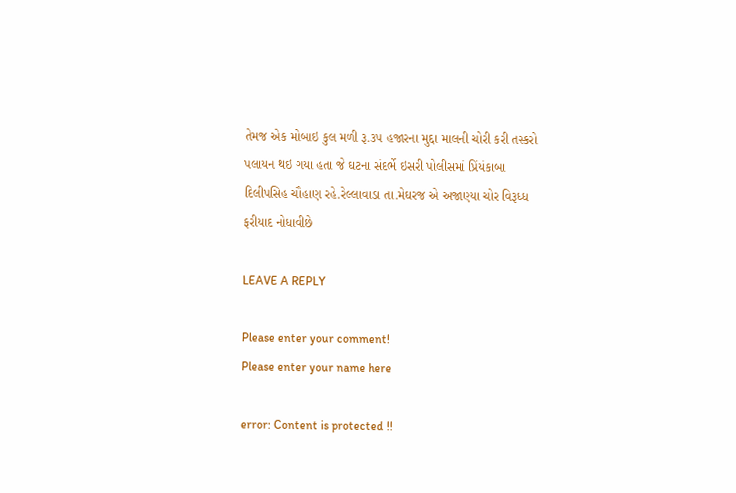તેમજ એક મોબાઇ કુલ મળી રૂ.૩૫ હજારના મુદ્દા માલની ચોરી કરી તસ્કરો પલાયન થઇ ગયા હતા જે ઘટના સંદર્ભે ઇસરી પોલીસમાં પ્રિંયંકાબા દિલીપસિહ ચૌહાણ રહે.રેલ્લાવાડા તા.મેઘરજ એ અજાણ્યા ચોર વિરૂધ્ધ ફરીયાદ નોધાવીછે

LEAVE A REPLY

Please enter your comment!
Please enter your name here

error: Content is protected !!